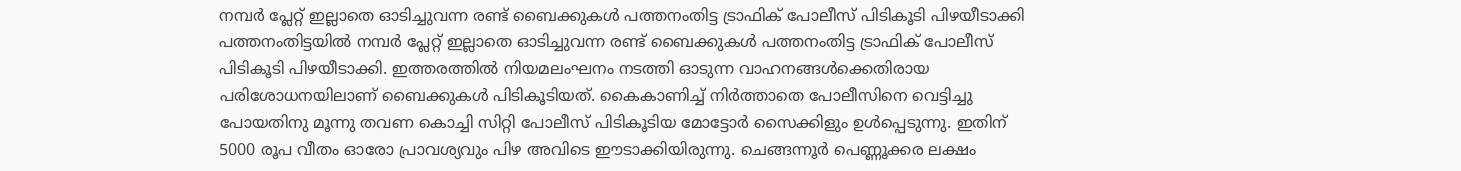നമ്പർ പ്ലേറ്റ് ഇല്ലാതെ ഓടിച്ചുവന്ന രണ്ട് ബൈക്കുകൾ പത്തനംതിട്ട ട്രാഫിക് പോലീസ് പിടികൂടി പിഴയീടാക്കി
പത്തനംതിട്ടയിൽ നമ്പർ പ്ലേറ്റ് ഇല്ലാതെ ഓടിച്ചുവന്ന രണ്ട് ബൈക്കുകൾ പത്തനംതിട്ട ട്രാഫിക് പോലീസ് പിടികൂടി പിഴയീടാക്കി. ഇത്തരത്തിൽ നിയമലംഘനം നടത്തി ഓടുന്ന വാഹനങ്ങൾക്കെതിരായ പരിശോധനയിലാണ് ബൈക്കുകൾ പിടികൂടിയത്. കൈകാണിച്ച് നിർത്താതെ പോലീസിനെ വെട്ടിച്ചു പോയതിനു മൂന്നു തവണ കൊച്ചി സിറ്റി പോലീസ് പിടികൂടിയ മോട്ടോർ സൈക്കിളും ഉൾപ്പെടുന്നു. ഇതിന് 5000 രൂപ വീതം ഓരോ പ്രാവശ്യവും പിഴ അവിടെ ഈടാക്കിയിരുന്നു. ചെങ്ങന്നൂർ പെണ്ണൂക്കര ലക്ഷം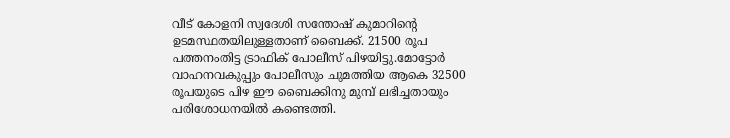വീട് കോളനി സ്വദേശി സന്തോഷ് കുമാറിന്റെ ഉടമസ്ഥതയിലുള്ളതാണ് ബൈക്ക്. 21500 രൂപ പത്തനംതിട്ട ട്രാഫിക് പോലീസ് പിഴയിട്ടു.മോട്ടോർ വാഹനവകുപ്പും പോലീസും ചുമത്തിയ ആകെ 32500 രൂപയുടെ പിഴ ഈ ബൈക്കിനു മുമ്പ് ലഭിച്ചതായും പരിശോധനയിൽ കണ്ടെത്തി.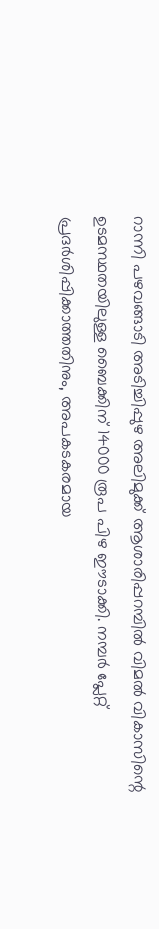റാന്നി പഴവങ്ങാടി അടിച്ചിപ്പുഴ അലിമുക്ക് ആശാരിപ്പറമ്പിൽ വിമൽ വികാസിന്റെ ഉടമസ്ഥതയിലുള്ള ബൈക്കിന് 14000 രൂപ പിഴ ഈടാക്കി. നമ്പർ പ്ലേറ്റ് പ്രദർശിപ്പിക്കാത്തതിനും, അപകടകരമായ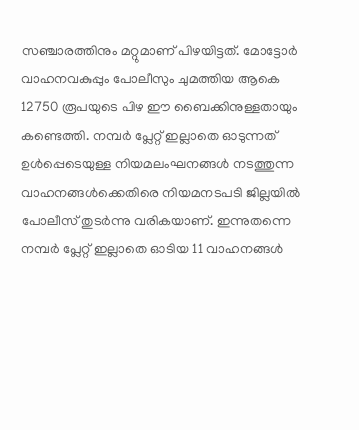സഞ്ചാരത്തിനും മറ്റുമാണ് പിഴയിട്ടത്. മോട്ടോർ വാഹനവകുപ്പും പോലീസും ചുമത്തിയ ആകെ 12750 രൂപയുടെ പിഴ ഈ ബൈക്കിനുള്ളതായും കണ്ടെത്തി. നമ്പർ പ്ലേറ്റ് ഇല്ലാതെ ഓടുന്നത് ഉൾപ്പെടെയുള്ള നിയമലംഘനങ്ങൾ നടത്തുന്ന വാഹനങ്ങൾക്കെതിരെ നിയമനടപടി ജില്ലയിൽ പോലീസ് തുടർന്നു വരികയാണ്. ഇന്നുതന്നെ നമ്പർ പ്ലേറ്റ് ഇല്ലാതെ ഓടിയ 11 വാഹനങ്ങൾ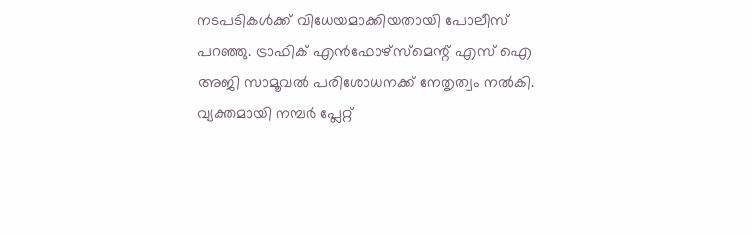നടപടികൾക്ക് വിധേയമാക്കിയതായി പോലീസ് പറഞ്ഞു. ട്രാഫിക് എൻഫോഴ്സ്മെന്റ് എസ് ഐ അജി സാമൂവൽ പരിശോധനക്ക് നേതൃത്വം നൽകി. വ്യക്തമായി നമ്പർ പ്ലേറ്റ്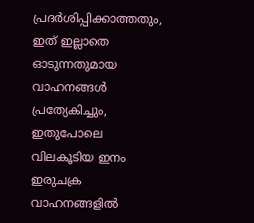പ്രദർശിപ്പിക്കാത്തതും, ഇത് ഇല്ലാതെ ഓടുന്നതുമായ വാഹനങ്ങൾ പ്രത്യേകിച്ചും, ഇതുപോലെ വിലകൂടിയ ഇനം ഇരുചക്ര വാഹനങ്ങളിൽ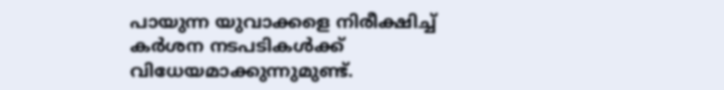പായുന്ന യുവാക്കളെ നിരീക്ഷിച്ച് കർശന നടപടികൾക്ക് വിധേയമാക്കുന്നുമുണ്ട്.